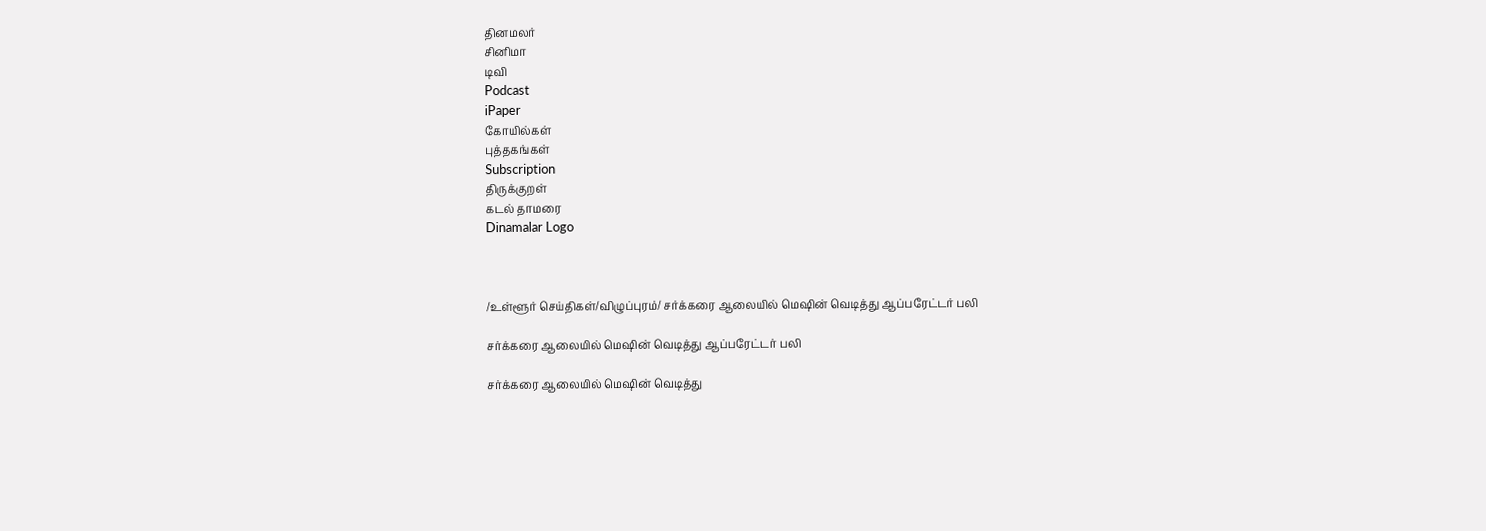தினமலர்
சினிமா
டிவி
Podcast
iPaper
கோயில்கள்
புத்தகங்கள்
Subscription
திருக்குறள்
கடல் தாமரை
Dinamalar Logo



/உள்ளூர் செய்திகள்/விழுப்புரம்/ சர்க்கரை ஆலையில் மெஷின் வெடித்து ஆப்பரேட்டர் பலி

சர்க்கரை ஆலையில் மெஷின் வெடித்து ஆப்பரேட்டர் பலி

சர்க்கரை ஆலையில் மெஷின் வெடித்து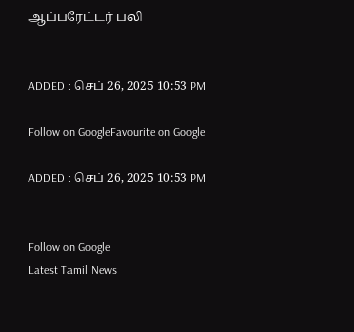ஆப்பரேட்டர் பலி


ADDED : செப் 26, 2025 10:53 PM

Follow on GoogleFavourite on Google

ADDED : செப் 26, 2025 10:53 PM


Follow on Google
Latest Tamil News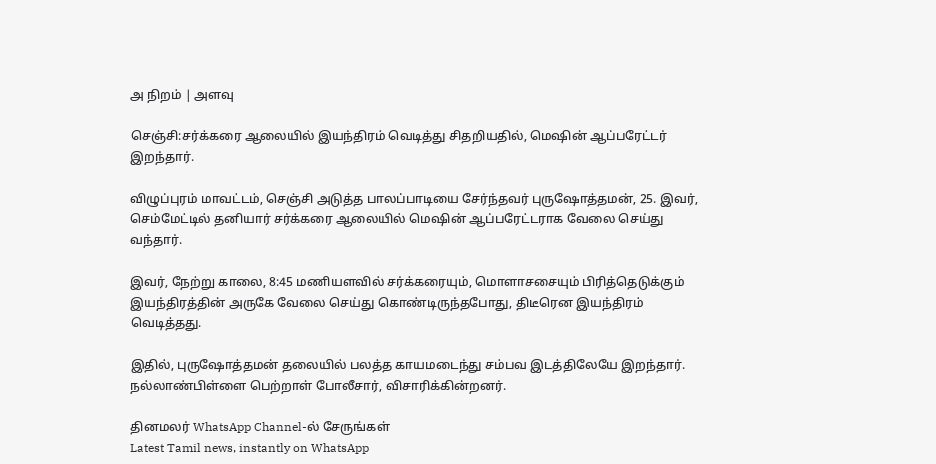அ நிறம் | அளவு

செஞ்சி:சர்க்கரை ஆலையில் இயந்திரம் வெடித்து சிதறியதில், மெஷின் ஆப்பரேட்டர் இறந்தார்.

விழுப்புரம் மாவட்டம், செஞ்சி அடுத்த பாலப்பாடியை சேர்ந்தவர் புருஷோத்தமன், 25. இவர், செம்மேட்டில் தனியார் சர்க்கரை ஆலையில் மெஷின் ஆப்பரேட்டராக வேலை செய்து வந்தார்.

இவர், நேற்று காலை, 8:45 மணியளவில் சர்க்கரையும், மொளாசசையும் பிரித்தெடுக்கும் இயந்திரத்தின் அருகே வேலை செய்து கொண்டிருந்தபோது, திடீரென இயந்திரம் வெடித்தது.

இதில், புருஷோத்தமன் தலையில் பலத்த காயமடைந்து சம்பவ இடத்திலேயே இறந்தார். நல்லாண்பிள்ளை பெற்றாள் போலீசார், விசாரிக்கின்றனர்.

தினமலர் WhatsApp Channel-ல் சேருங்கள்
Latest Tamil news, instantly on WhatsApp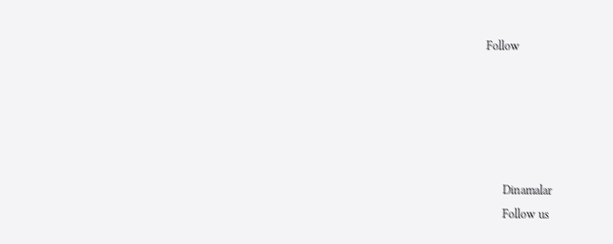Follow





      Dinamalar
      Follow us